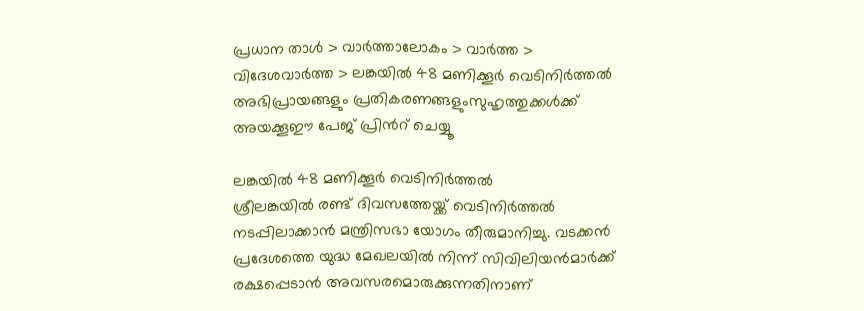പ്രധാന താള്‍ > വാര്‍ത്താലോകം > വാര്‍ത്ത > വിദേശവാര്‍ത്ത > ലങ്കയില്‍ 48 മണിക്കൂര്‍ വെടിനിര്‍ത്തല്‍
അഭിപ്രായങ്ങളും പ്രതികരണങ്ങളുംസുഹൃത്തുക്കള്‍ക്ക് അയക്കൂഈ പേജ് പ്രിന്‍റ് ചെയ്യൂ

ലങ്കയില്‍ 48 മണിക്കൂര്‍ വെടിനിര്‍ത്തല്‍
ശ്രീലങ്കയില്‍ രണ്ട് ദിവസത്തേയ്ക്ക് വെടിനിര്‍ത്തല്‍ നടപ്പിലാക്കാന്‍ മന്ത്രിസഭാ യോഗം തീരുമാനിച്ചു. വടക്കന്‍ പ്രദേശത്തെ യുദ്ധ മേഖലയില്‍ നിന്ന് സിവിലിയന്‍‌മാര്‍ക്ക് രക്ഷപ്പെടാന്‍ അവസരമൊരുക്കുന്നതിനാ‍ണ്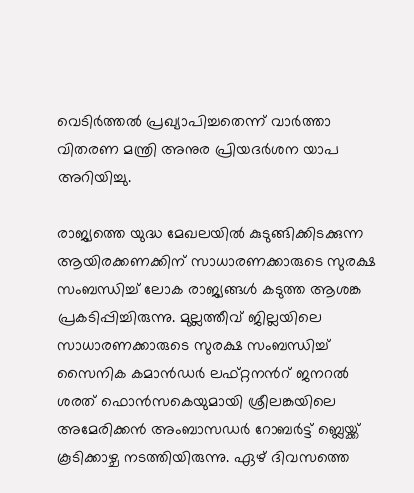വെടിര്‍ത്തല്‍ പ്രഖ്യാപിച്ചതെന്ന് വാര്‍ത്താ വിതരണ മന്ത്രി അനുര പ്രിയദര്‍ശന യാപ അറിയിച്ചു.

രാജ്യത്തെ യുദ്ധ മേഖലയില്‍ കുടുങ്ങിക്കിടക്കുന്ന ആയിരക്കണക്കിന് സാധാരണക്കാരുടെ സുരക്ഷ സംബന്ധിച്ച് ലോക രാജ്യങ്ങള്‍ കടുത്ത ആശങ്ക പ്രകടിപ്പിച്ചിരുന്നു. മുല്ലത്തീവ് ജില്ലയിലെ സാധാരണക്കാരുടെ സുരക്ഷ സംബന്ധിച്ച് സൈനിക കമാന്‍ഡര്‍ ലഫ്റ്റനന്‍റ് ജനറല്‍ ശരത് ഫൊന്‍‌സകെയുമായി ശ്രീലങ്കയിലെ അമേരിക്കന്‍ അംബാസഡര്‍ റോബര്‍ട്ട് ബ്ലെയ്ക്ക് കൂടിക്കാഴ്ച നടത്തിയിരുന്നു. ഏഴ് ദിവസത്തെ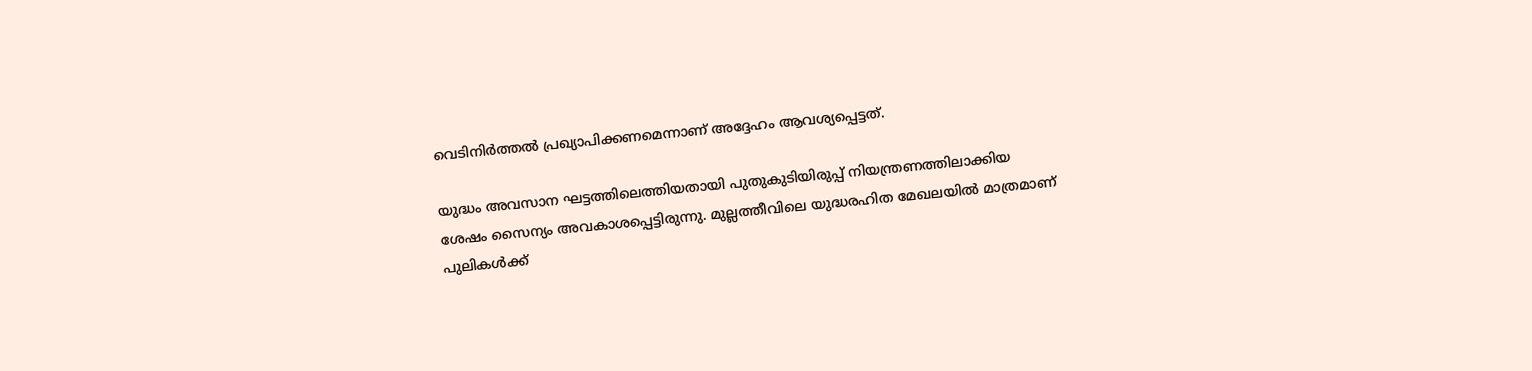വെടിനിര്‍ത്തല്‍ പ്രഖ്യാപിക്കണമെന്നാണ് അദ്ദേഹം ആവശ്യപ്പെട്ടത്.

യുദ്ധം അവസാന ഘട്ടത്തിലെത്തിയതായി പുതുകുടിയിരുപ്പ് നിയന്ത്രണത്തിലാക്കിയ ശേഷം സൈന്യം അവകാശപ്പെട്ടിരുന്നു. മുല്ലത്തീവിലെ യുദ്ധരഹിത മേഖലയില്‍ മാത്രമാണ് പുലികള്‍ക്ക്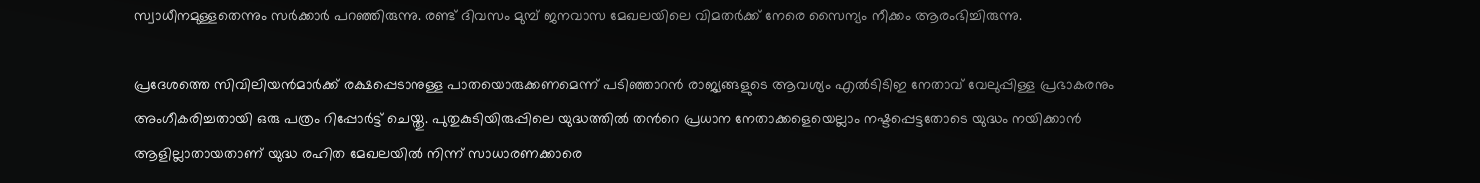സ്വാധീനമുള്ളതെന്നും സര്‍ക്കാര്‍ പറഞ്ഞിരുന്നു. രണ്ട് ദിവസം മുമ്പ് ജനവാസ മേഖലയിലെ വിമതര്‍ക്ക് നേരെ സൈന്യം നീക്കം ആരംഭിച്ചിരുന്നു.

പ്രദേശത്തെ സിവിലിയന്‍‌മാര്‍ക്ക് രക്ഷപ്പെടാനുള്ള പാതയൊരുക്കണമെന്ന് പടിഞ്ഞാറന്‍ രാജ്യങ്ങളുടെ ആവശ്യം എല്‍ടിടി‌ഇ നേതാവ് വേലുപ്പിള്ള പ്രഭാകരനും അംഗീകരിച്ചതായി ഒരു പത്രം റിപ്പോര്‍ട്ട് ചെയ്തു. പുതുകുടിയിരുപ്പിലെ യുദ്ധത്തില്‍ തന്‍റെ പ്രധാന നേതാക്കളെയെല്ലാം നഷ്ടപ്പെട്ടതോടെ യുദ്ധം നയിക്കാന്‍ ആളില്ലാതായതാണ് യുദ്ധ രഹിത മേഖലയില്‍ നിന്ന് സാധാരണക്കാരെ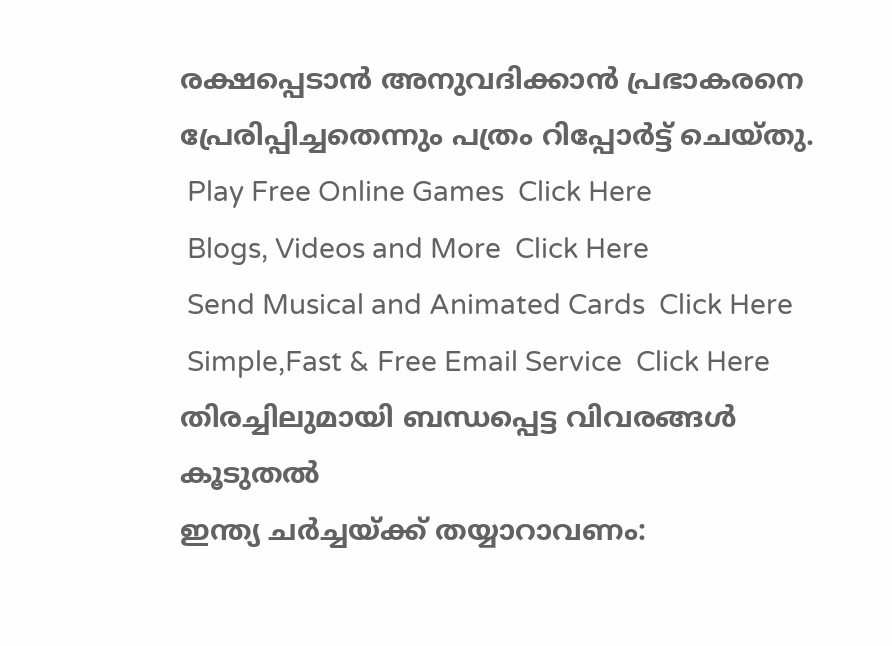രക്ഷപ്പെടാന്‍ അനുവദിക്കാന്‍ പ്രഭാകരനെ പ്രേരിപ്പിച്ചതെന്നും പത്രം റിപ്പോര്‍ട്ട് ചെയ്തു.
 Play Free Online Games  Click Here
 Blogs, Videos and More  Click Here
 Send Musical and Animated Cards  Click Here
 Simple,Fast & Free Email Service  Click Here
തിരച്ചിലുമായി ബന്ധപ്പെട്ട വിവരങ്ങള്‍
കൂടുതല്‍
ഇന്ത്യ ചര്‍ച്ചയ്ക്ക് തയ്യാറാവണം: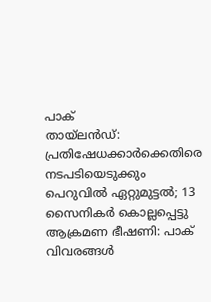പാക്
തായ്‌ലന്‍ഡ്: പ്രതിഷേധക്കാര്‍ക്കെതിരെ നടപടിയെടുക്കും
പെറുവില്‍ ഏറ്റുമുട്ടല്‍; 13 സൈനികര്‍ കൊല്ലപ്പെട്ടു
ആക്രമണ ഭീഷണി: പാക് വിവരങ്ങള്‍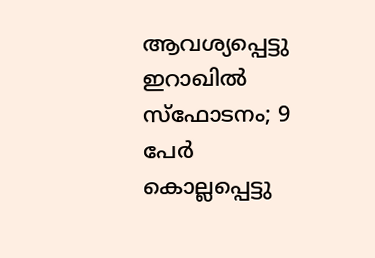ആവശ്യപ്പെട്ടു
ഇറാഖില്‍ സ്ഫോടനം; 9 പേര്‍ കൊല്ലപ്പെട്ടു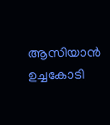ആസിയാന്‍ ഉച്ചകോടി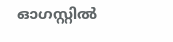ഓഗസ്റ്റില്‍